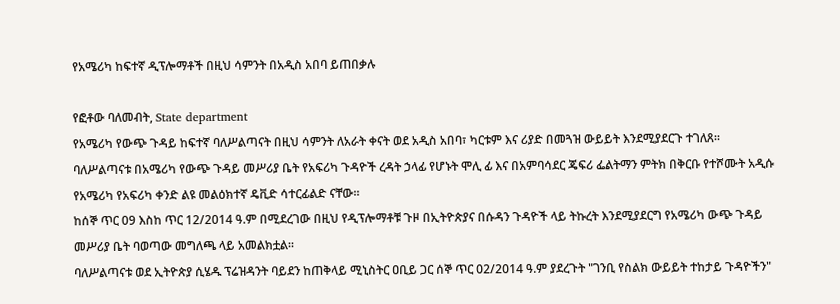የአሜሪካ ከፍተኛ ዲፕሎማቶች በዚህ ሳምንት በአዲስ አበባ ይጠበቃሉ

የፎቶው ባለመብት, State department
የአሜሪካ የውጭ ጉዳይ ከፍተኛ ባለሥልጣናት በዚህ ሳምንት ለአራት ቀናት ወደ አዲስ አበባ፣ ካርቱም እና ሪያድ በመጓዝ ውይይት እንደሚያደርጉ ተገለጸ።
ባለሥልጣናቱ በአሜሪካ የውጭ ጉዳይ መሥሪያ ቤት የአፍሪካ ጉዳዮች ረዳት ኃላፊ የሆኑት ሞሊ ፊ እና በአምባሳደር ጄፍሪ ፌልትማን ምትክ በቅርቡ የተሾሙት አዲሱ የአሜሪካ የአፍሪካ ቀንድ ልዩ መልዕክተኛ ዴቪድ ሳተርፊልድ ናቸው።
ከሰኞ ጥር 09 እስከ ጥር 12/2014 ዓ.ም በሚደረገው በዚህ የዲፕሎማቶቹ ጉዞ በኢትዮጵያና በሱዳን ጉዳዮች ላይ ትኩረት እንደሚያደርግ የአሜሪካ ውጭ ጉዳይ መሥሪያ ቤት ባወጣው መግለጫ ላይ አመልክቷል።
ባለሥልጣናቱ ወደ ኢትዮጵያ ሲሄዱ ፕሬዝዳንት ባይደን ከጠቅላይ ሚኒስትር ዐቢይ ጋር ሰኞ ጥር 02/2014 ዓ.ም ያደረጉት "ገንቢ የስልክ ውይይት ተከታይ ጉዳዮችን"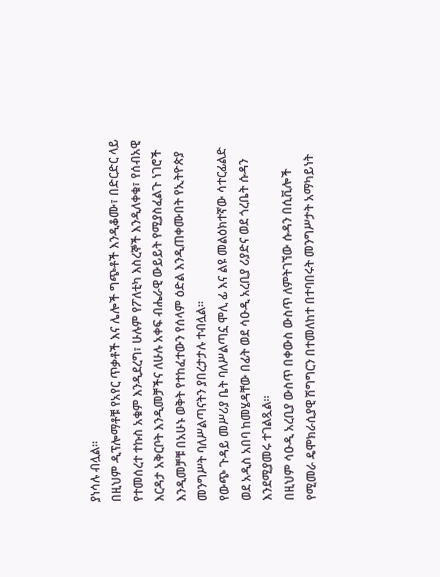ያነሳሉ ብሏል።
በዚህም ዲፕሎማቶቹ የአየር ጥቃቶች እና ሌሎች ግጭቶች እንዲቆሙ፣ በድርድር ላይ የተመሰረተ ተኩስ አቁም እንዲደረግ፣ ሁሉም የፖለቲካ እስረኞች እንዲለቀቁ፣ የሰብአዊ እርዳታ አቅርቦት እንዲመቻችና ለሁሉ አቀፍ ብሔራዊ ውይይት የሚያስፈልጉ ነገሮች እንዲመቻቹ በአሁኑ ወቅት የተከፈተውን የሰላም ዕድል እንዲጠቀሙበት የኢትዮጵያ መንግሥት ባለሥልጣናትን ያበረታታሉ ተብሏል።
የውጭ ጉዳይ መሥሪያ ቤት ባለሥልጣኗ ሞሊ ፊ እና ልዩ መልዕክተኛው ሳተርፊልድ ወደ አዲስ አበባ ከመሄዳቸው በፊት ወደ ሳዑዲ አረቢያ ሪያድና ወደ ጎረቤት ሱዳን እንደሚያመሩ ተገልጿል።
በዚህም ሳዑዲ አረቢያ ውስጥ በቀውስ ውስጥ ለምትገኘው ሱዳን በሲቪሎች የሚመራ ዴሞክራሲያዊ ሽግግርን በተመለከተ በተባበሩት መንግሥታት አማካይነት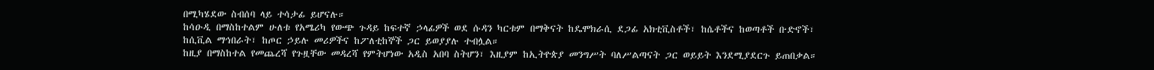በሚካሄደው ስብሰባ ላይ ተሳታፊ ይሆናሉ።
ከሳዑዲ በማስከተልም ሁለቱ የአሜሪካ የውጭ ጉዳይ ከፍተኛ ኃላፊዎች ወደ ሱዳን ካርቱም በማቅናት ከዴሞክራሲ ደጋፊ አክቲቪስቶች፣ ከሴቶችና ከወጣቶች ቡድኖች፣ ከሲቪል ማኅበራት፣ ከጦር ኃይሉ መሪዎችና ከፖለቲከኞች ጋር ይወያያሉ ተብሏል።
ከዚያ በማስከተል የመጨረሻ የጉዟቸው መዳረሻ የምትሆነው አዲስ አበባ ስትሆን፣ እዚያም ከኢትዮጵያ መንግሥት ባለሥልጣናት ጋር ወይይት እንደሚያደርጉ ይጠበቃል።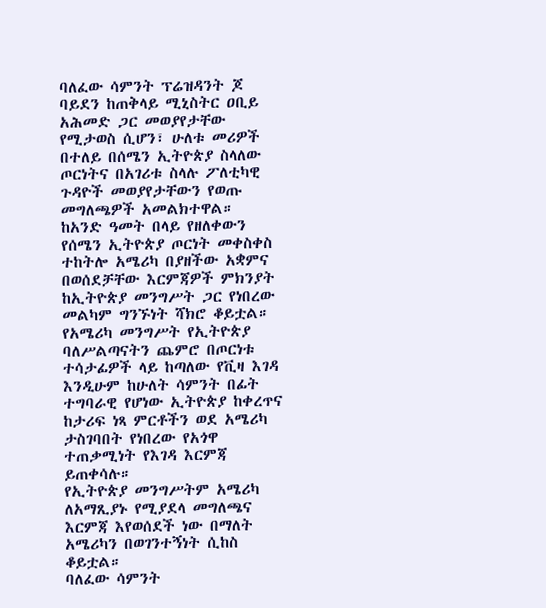ባለፈው ሳምንት ፕሬዝዳንት ጆ ባይደን ከጠቅላይ ሚኒስትር ዐቢይ አሕመድ ጋር መወያየታቸው የሚታወስ ሲሆን፣ ሁለቱ መሪዎች በተለይ በሰሜን ኢትዮጵያ ስላለው ጦርነትና በአገሪቱ ስላሉ ፖለቲካዊ ጉዳዮች መወያየታቸውን የወጡ መግለጫዎች አመልክተዋል።
ከአንድ ዓመት በላይ የዘለቀውን የሰሜን ኢትዮጵያ ጦርነት መቀስቀስ ተከትሎ አሜሪካ በያዘችው አቋምና በወሰደቻቸው እርምጃዎች ምክንያት ከኢትዮጵያ መንግሥት ጋር የነበረው መልካም ግንኙነት ሻክሮ ቆይቷል።
የአሜሪካ መንግሥት የኢትዮጵያ ባለሥልጣናትን ጨምሮ በጦርነቱ ተሳታፊዎች ላይ ከጣለው የቪዛ እገዳ እንዲሁም ከሁለት ሳምንት በፊት ተግባራዊ የሆነው ኢትዮጵያ ከቀረጥና ከታሪፍ ነጻ ምርቶችን ወደ አሜሪካ ታስገባበት የነበረው የአጎዋ ተጠቃሚነት የእገዳ እርምጃ ይጠቀሳሉ።
የኢትዮጵያ መንግሥትም አሜሪካ ለአማጺያኑ የሚያደላ መግለጫና እርምጃ እየወሰደች ነው በማለት አሜሪካን በወገንተኝነት ሲከስ ቆይቷል።
ባለፈው ሳምንት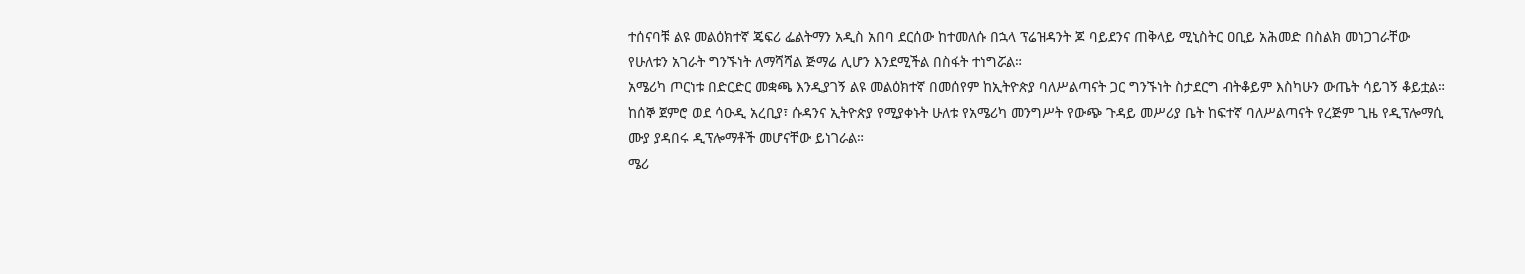ተሰናባቹ ልዩ መልዕክተኛ ጄፍሪ ፌልትማን አዲስ አበባ ደርሰው ከተመለሱ በኋላ ፕሬዝዳንት ጆ ባይደንና ጠቅላይ ሚኒስትር ዐቢይ አሕመድ በስልክ መነጋገራቸው የሁለቱን አገራት ግንኙነት ለማሻሻል ጅማሬ ሊሆን እንደሚችል በስፋት ተነግሯል።
አሜሪካ ጦርነቱ በድርድር መቋጫ እንዲያገኝ ልዩ መልዕክተኛ በመሰየም ከኢትዮጵያ ባለሥልጣናት ጋር ግንኙነት ስታደርግ ብትቆይም እስካሁን ውጤት ሳይገኝ ቆይቷል።
ከሰኞ ጀምሮ ወደ ሳዑዲ አረቢያ፣ ሱዳንና ኢትዮጵያ የሚያቀኑት ሁለቱ የአሜሪካ መንግሥት የውጭ ጉዳይ መሥሪያ ቤት ከፍተኛ ባለሥልጣናት የረጅም ጊዜ የዲፕሎማሲ ሙያ ያዳበሩ ዲፕሎማቶች መሆናቸው ይነገራል።
ሜሪ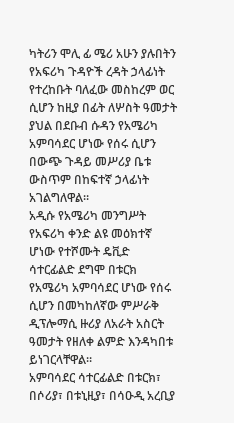ካትሪን ሞሊ ፊ ሜሪ አሁን ያሉበትን የአፍሪካ ጉዳዮች ረዳት ኃላፊነት የተረከቡት ባለፈው መስከረም ወር ሲሆን ከዚያ በፊት ለሦስት ዓመታት ያህል በደቡብ ሱዳን የአሜሪካ አምባሳደር ሆነው የሰሩ ሲሆን በውጭ ጉዳይ መሥሪያ ቤቱ ውስጥም በከፍተኛ ኃላፊነት አገልግለዋል።
አዲሱ የአሜሪካ መንግሥት የአፍሪካ ቀንድ ልዩ መዕክተኛ ሆነው የተሾሙት ዴቪድ ሳተርፊልድ ደግሞ በቱርክ የአሜሪካ አምባሳደር ሆነው የሰሩ ሲሆን በመካከለኛው ምሥራቅ ዲፕሎማሲ ዙሪያ ለአራት አስርት ዓመታት የዘለቀ ልምድ እንዳካበቱ ይነገርላቸዋል።
አምባሳደር ሳተርፊልድ በቱርክ፣ በሶሪያ፣ በቱኒዚያ፣ በሳዑዲ አረቢያ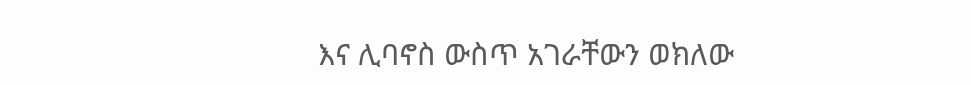እና ሊባኖስ ውስጥ አገራቸውን ወክለው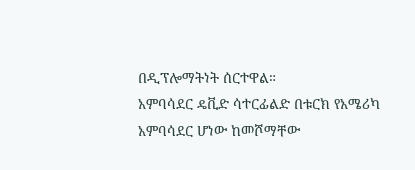በዲፕሎማትነት ሰርተዋል።
አምባሳደር ዴቪድ ሳተርፊልድ በቱርክ የአሜሪካ አምባሳደር ሆነው ከመሾማቸው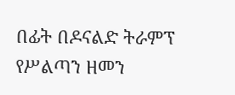በፊት በዶናልድ ትራምፕ የሥልጣን ዘመን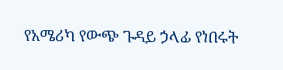የአሜሪካ የውጭ ጉዳይ ኃላፊ የነበሩት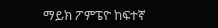ማይክ ፖምፔዮ ከፍተኛ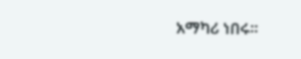አማካሪ ነበሩ።